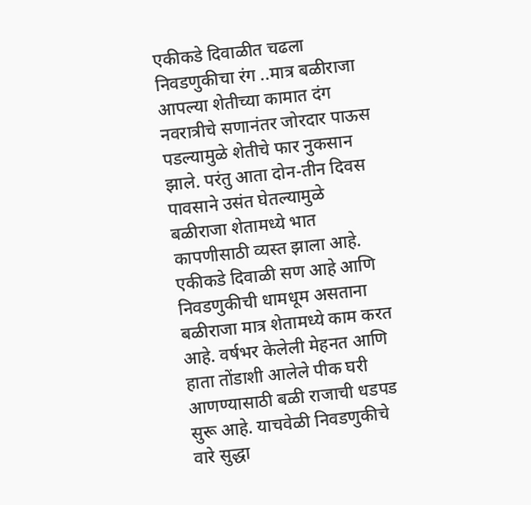एकीकडे दिवाळीत चढला निवडणुकीचा रंग ..मात्र बळीराजा आपल्या शेतीच्या कामात दंग
नवरात्रीचे सणानंतर जोरदार पाऊस पडल्यामुळे शेतीचे फार नुकसान झाले. परंतु आता दोन-तीन दिवस पावसाने उसंत घेतल्यामुळे बळीराजा शेतामध्ये भात कापणीसाठी व्यस्त झाला आहे. एकीकडे दिवाळी सण आहे आणि निवडणुकीची धामधूम असताना बळीराजा मात्र शेतामध्ये काम करत आहे. वर्षभर केलेली मेहनत आणि हाता तोंडाशी आलेले पीक घरी आणण्यासाठी बळी राजाची धडपड सुरू आहे. याचवेळी निवडणुकीचे वारे सुद्धा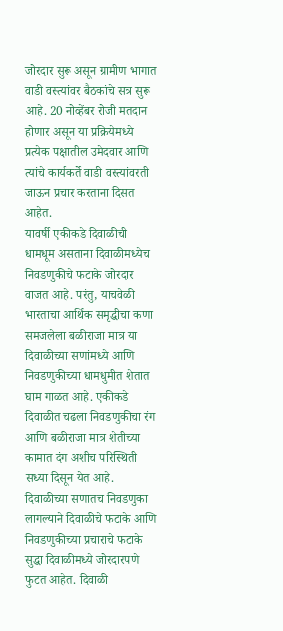जोरदार सुरू असून ग्रामीण भागात वाडी वस्त्यांवर बैठकांचे सत्र सुरू आहे. 20 नोव्हेंबर रोजी मतदान होणार असून या प्रक्रियेमध्ये प्रत्येक पक्षातील उमेदवार आणि त्यांचे कार्यकर्ते वाडी वस्त्यांवरती जाऊन प्रचार करताना दिसत आहेत.
यावर्षी एकीकडे दिवाळीची धामधूम असताना दिवाळीमध्येच निवडणुकीचे फटाके जोरदार वाजत आहे. परंतु, याचवेळी भारताचा आर्थिक समृद्धीचा कणा समजलेला बळीराजा मात्र या दिवाळीच्या सणांमध्ये आणि निवडणुकीच्या धामधुमीत शेतात घाम गाळत आहे. एकीकडे दिवाळीत चढला निवडणुकीचा रंग आणि बळीराजा मात्र शेतीच्या कामात दंग अशीच परिस्थिती सध्या दिसून येत आहे.
दिवाळीच्या सणातच निवडणुका लागल्याने दिवाळीचे फटाके आणि निवडणुकीच्या प्रचाराचे फटाके सुद्धा दिवाळीमध्ये जोरदारपणे फुटत आहेत. दिवाळी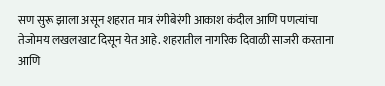सण सुरू झाला असून शहरात मात्र रंगीबेरंगी आकाश कंदील आणि पणत्यांचा तेजोमय लखलखाट दिसून येत आहे. शहरातील नागरिक दिवाळी साजरी करताना आणि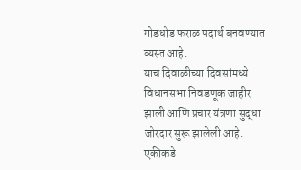गोडधोड फराळ पदार्थ बनवण्यात व्यस्त आहे.
याच दिवाळीच्या दिवसांमध्ये विधानसभा निवडणूक जाहीर झाली आणि प्रचार यंत्रणा सुद्धा जोरदार सुरू झालेली आहे.
एकीकडे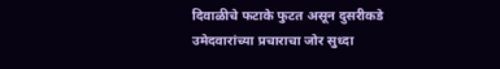दिवाळीचे फटाके फुटत असून दुसरीकडे उमेदवारांच्या प्रचाराचा जोर सुध्दा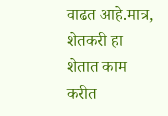वाढत आहे.मात्र, शेतकरी हा शेतात काम करीत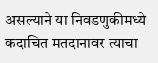असल्याने या निवडणुकीमध्ये कदाचित मतदानावर त्याचा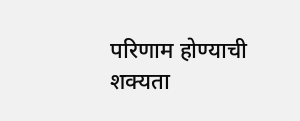परिणाम होण्याची शक्यता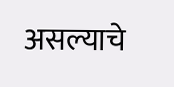असल्याचे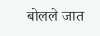बोलले जात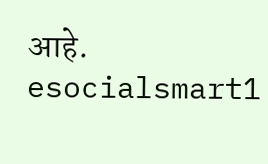आहे.
esocialsmart1